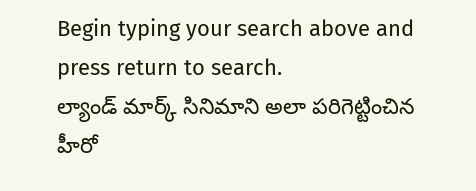Begin typing your search above and press return to search.
ల్యాండ్ మార్క్ సినిమాని అలా పరిగెట్టించిన హీరో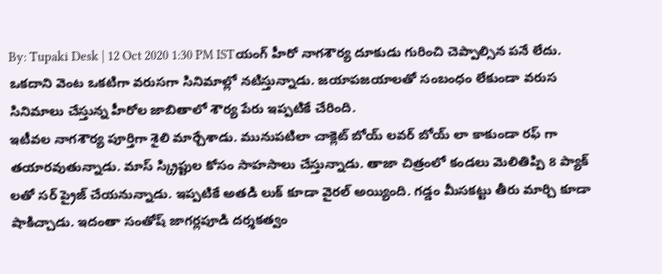By: Tupaki Desk | 12 Oct 2020 1:30 PM ISTయంగ్ హీరో నాగశౌర్య దూకుడు గురించి చెప్పాల్సిన పనే లేదు. ఒకదాని వెంట ఒకటిగా వరుసగా సినిమాల్లో నటిస్తున్నాడు. జయాపజయాలతో సంబంధం లేకుండా వరుస సినిమాలు చేస్తున్న హీరోల జాబితాలో శౌర్య పేరు ఇప్పటికే చేరింది.
ఇటీవల నాగశౌర్య పూర్తిగా శైలి మార్చేశాడు. మునుపటిలా చాక్లెట్ బోయ్ లవర్ బోయ్ లా కాకుండా రఫ్ గా తయారవుతున్నాడు. మాస్ స్క్రిప్టుల కోసం సాహసాలు చేస్తున్నాడు. తాజా చిత్రంలో కండలు మెలితిప్పి 8 ప్యాక్ లతో సర్ ప్రైజ్ చేయనున్నాడు. ఇప్పటికే అతడి లుక్ కూడా వైరల్ అయ్యింది. గడ్డం మీసకట్టు తీరు మార్చి కూడా షాకిచ్చాడు. ఇదంతా సంతోష్ జాగర్లపూడి దర్శకత్వం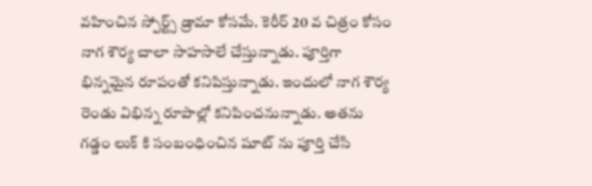వహించిన స్పోర్ట్స్ డ్రామా కోసమే. కెరీర్ 20 వ చిత్రం కోసం నాగ శౌర్య చాలా సాహసాలే చేస్తున్నాడు. పూర్తిగా భిన్నమైన రూపంతో కనిపిస్తున్నాడు. ఇందులో నాగ శౌర్య రెండు విభిన్న రూపాల్లో కనిపించనున్నాడు. అతను గడ్డం లుక్ కి సంబంధించిన షూట్ ను పూర్తి చేసి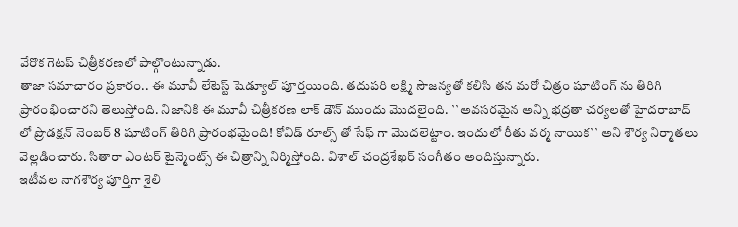వేరొక గెటప్ చిత్రీకరణలో పాల్గొంటున్నాడు.
తాజా సమాచారం ప్రకారం.. ఈ మూవీ లేటెస్ట్ షెడ్యూల్ పూర్తయింది. తదుపరి లక్ష్మి సౌజన్యతో కలిసి తన మరో చిత్రం షూటింగ్ ను తిరిగి ప్రారంభించారని తెలుస్తోంది. నిజానికి ఈ మూవీ చిత్రీకరణ లాక్ డౌన్ ముందు మొదలైంది. ``అవసరమైన అన్ని భద్రతా చర్యలతో హైదరాబాద్ లో ప్రొడక్షన్ నెంబర్ 8 షూటింగ్ తిరిగి ప్రారంభమైంది! కోవిడ్ రూల్స్ తో సేఫ్ గా మొదలెట్టాం. ఇందులో రీతు వర్మ నాయిక`` అని శౌర్య నిర్మాతలు వెల్లడించారు. సితారా ఎంటర్ టైన్మెంట్స్ ఈ చిత్రాన్ని నిర్మిస్తోంది. విశాల్ చంద్రశేఖర్ సంగీతం అందిస్తున్నారు.
ఇటీవల నాగశౌర్య పూర్తిగా శైలి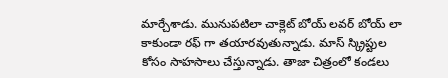మార్చేశాడు. మునుపటిలా చాక్లెట్ బోయ్ లవర్ బోయ్ లా కాకుండా రఫ్ గా తయారవుతున్నాడు. మాస్ స్క్రిప్టుల కోసం సాహసాలు చేస్తున్నాడు. తాజా చిత్రంలో కండలు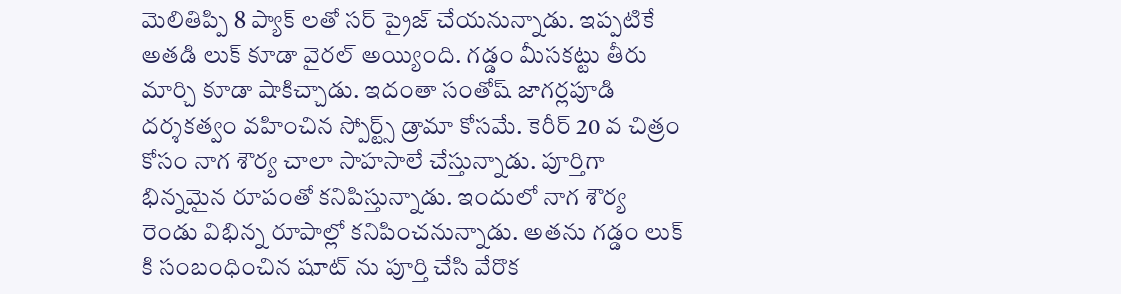మెలితిప్పి 8 ప్యాక్ లతో సర్ ప్రైజ్ చేయనున్నాడు. ఇప్పటికే అతడి లుక్ కూడా వైరల్ అయ్యింది. గడ్డం మీసకట్టు తీరు మార్చి కూడా షాకిచ్చాడు. ఇదంతా సంతోష్ జాగర్లపూడి దర్శకత్వం వహించిన స్పోర్ట్స్ డ్రామా కోసమే. కెరీర్ 20 వ చిత్రం కోసం నాగ శౌర్య చాలా సాహసాలే చేస్తున్నాడు. పూర్తిగా భిన్నమైన రూపంతో కనిపిస్తున్నాడు. ఇందులో నాగ శౌర్య రెండు విభిన్న రూపాల్లో కనిపించనున్నాడు. అతను గడ్డం లుక్ కి సంబంధించిన షూట్ ను పూర్తి చేసి వేరొక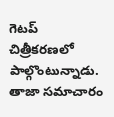గెటప్ చిత్రీకరణలో పాల్గొంటున్నాడు.
తాజా సమాచారం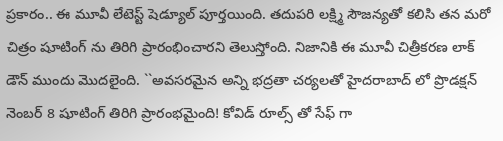ప్రకారం.. ఈ మూవీ లేటెస్ట్ షెడ్యూల్ పూర్తయింది. తదుపరి లక్ష్మి సౌజన్యతో కలిసి తన మరో చిత్రం షూటింగ్ ను తిరిగి ప్రారంభించారని తెలుస్తోంది. నిజానికి ఈ మూవీ చిత్రీకరణ లాక్ డౌన్ ముందు మొదలైంది. ``అవసరమైన అన్ని భద్రతా చర్యలతో హైదరాబాద్ లో ప్రొడక్షన్ నెంబర్ 8 షూటింగ్ తిరిగి ప్రారంభమైంది! కోవిడ్ రూల్స్ తో సేఫ్ గా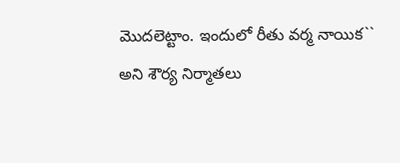మొదలెట్టాం. ఇందులో రీతు వర్మ నాయిక`` అని శౌర్య నిర్మాతలు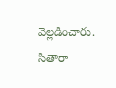వెల్లడించారు. సితారా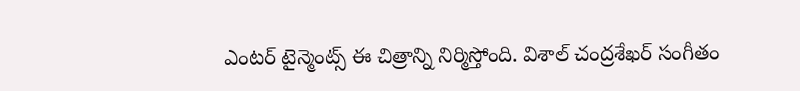ఎంటర్ టైన్మెంట్స్ ఈ చిత్రాన్ని నిర్మిస్తోంది. విశాల్ చంద్రశేఖర్ సంగీతం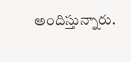అందిస్తున్నారు.